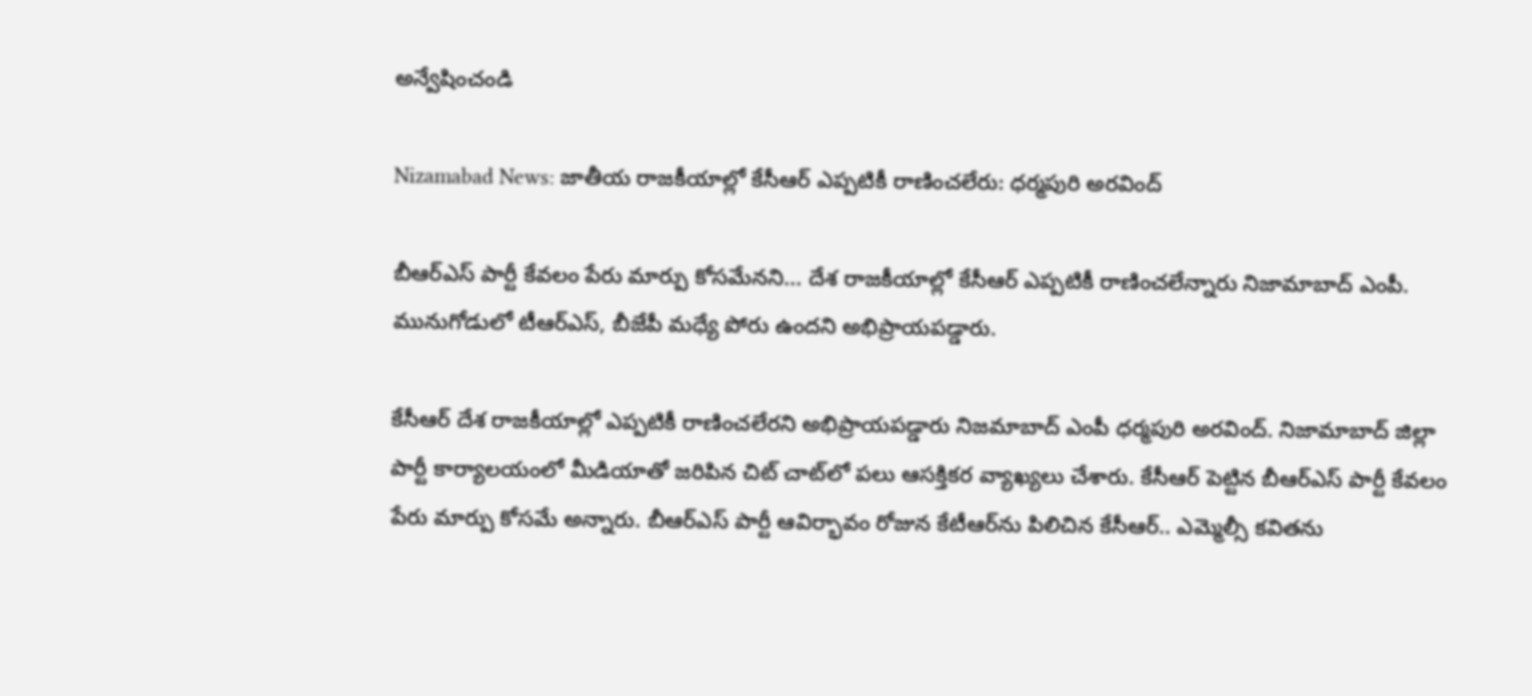అన్వేషించండి

Nizamabad News: జాతీయ రాజకీయాల్లో కేసీఆర్ ఎప్పటికీ రాణించలేరు: ధర్మపురి అరవింద్

బీఆర్ఎస్ పార్టీ కేవలం పేరు మార్పు కోసమేనని... దేశ రాజకీయాల్లో కేసీఆర్ ఎప్పటికీ రాణించలేన్నారు నిజామాబాద్‌ ఎంపీ. మునుగోడులో టీఆర్ఎస్, బీజేపీ మధ్యే పోరు ఉందని అభిప్రాయపడ్డారు.

కేసీఆర్ దేశ రాజకీయాల్లో ఎప్పటికీ రాణించలేరని అభిప్రాయపడ్డారు నిజమాబాద్ ఎంపీ ధర్మపురి అరవింద్. నిజామాబాద్ జిల్లా పార్టీ కార్యాలయంలో మీడియాతో జరిపిన చిట్ చాట్‌లో పలు ఆసక్తికర వ్యాఖ్యలు చేశారు. కేసీఆర్ పెట్టిన బీఆర్ఎస్ పార్టీ కేవలం పేరు మార్పు కోసమే అన్నారు. బీఆర్ఎస్ పార్టీ ఆవిర్భావం రోజున కేటీఆర్‌ను పిలిచిన కేసీఆర్.. ఎమ్మెల్సీ కవితను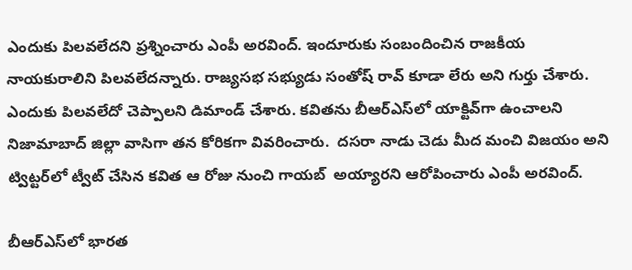ఎందుకు పిలవలేదని ప్రశ్నించారు ఎంపీ అరవింద్. ఇందూరుకు సంబందించిన రాజకీయ నాయకురాలిని పిలవలేదన్నారు. రాజ్యసభ సభ్యుడు సంతోష్ రావ్ కూడా లేరు అని గుర్తు చేశారు. ఎందుకు పిలవలేదో చెప్పాలని డిమాండ్ చేశారు. కవితను బీఆర్‌ఎస్‌లో యాక్టివ్‌గా ఉంచాలని నిజామాబాద్ జిల్లా వాసిగా తన కోరికగా వివరించారు.  దసరా నాడు చెడు మీద మంచి విజయం అని ట్విట్టర్‌లో ట్వీట్ చేసిన కవిత ఆ రోజు నుంచి గాయబ్  అయ్యారని ఆరోపించారు ఎంపీ అరవింద్.

బీఆర్‌ఎస్‌లో భారత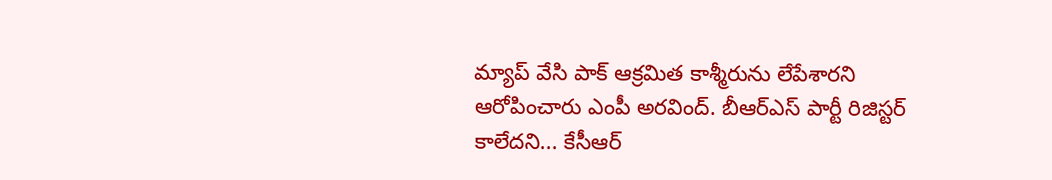మ్యాప్ వేసి పాక్ ఆక్రమిత కాశ్మీరును లేపేశారని ఆరోపించారు ఎంపీ అరవింద్. బీఆర్ఎస్ పార్టీ రిజిస్టర్ కాలేదని... కేసీఆర్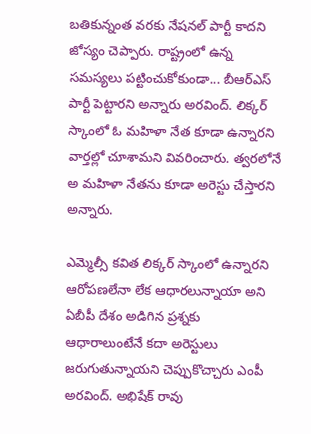బతికున్నంత వరకు నేషనల్ పార్టీ కాదని జోస్యం చెప్పారు. రాష్ట్రంలో ఉన్న సమస్యలు పట్టించుకోకుండా... బీఆర్ఎస్ పార్టీ పెట్టారని అన్నారు అరవింద్. లిక్కర్ స్కాంలో ఓ మహిళా నేత కూడా ఉన్నారని  వార్తల్లో చూశామని వివరించారు. త్వరలోనే అ మహిళా నేతను కూడా అరెస్టు చేస్తారని అన్నారు.

ఎమ్మెల్సీ కవిత లిక్కర్ స్కాంలో ఉన్నారని ఆరోపణలేనా లేక ఆధారలున్నాయా అని ఏబీపీ దేశం అడిగిన ప్రశ్నకు ఆధారాలుంటేనే కదా అరెస్టులు జరుగుతున్నాయని చెప్పుకొచ్చారు ఎంపీ అరవింద్. అభిషేక్ రావు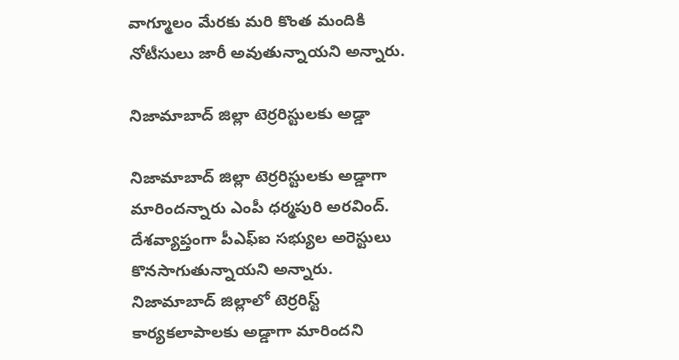వాగ్మూలం మేరకు మరి కొంత మందికి నోటీసులు జారీ అవుతున్నాయని అన్నారు.

నిజామాబాద్ జిల్లా టెర్రరిస్టులకు అడ్డా

నిజామాబాద్ జిల్లా టెర్రరిస్టులకు అడ్డాగా మారిందన్నారు ఎంపీ ధర్మపురి అరవింద్. దేశవ్యాప్తంగా పీఎఫ్ఐ సభ్యుల అరెస్టులు కొనసాగుతున్నాయని అన్నారు. నిజామాబాద్ జిల్లాలో టెర్రరిస్ట్ కార్యకలాపాలకు అడ్డాగా మారిందని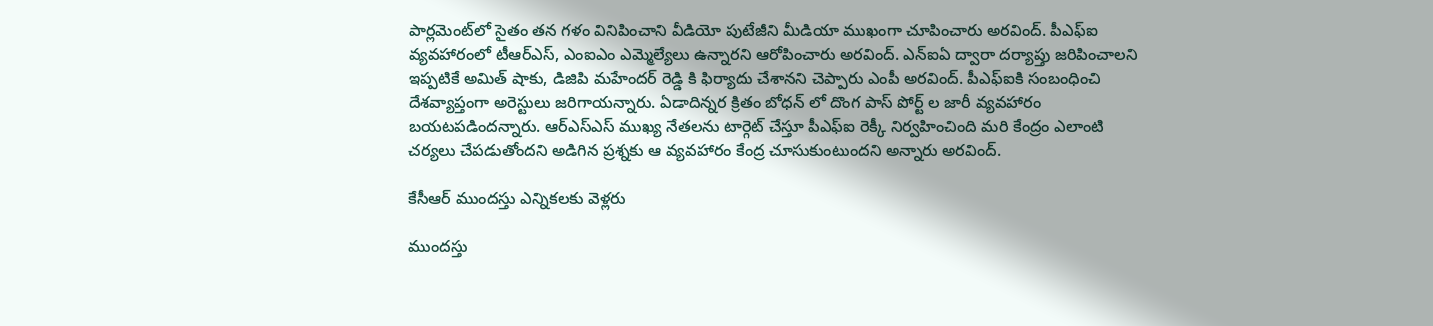పార్లమెంట్‌లో సైతం తన గళం వినిపించాని వీడియో పుటేజీని మీడియా ముఖంగా చూపించారు అరవింద్. పీఎఫ్ఐ వ్యవహారంలో టీఆర్ఎస్, ఎంఐఎం ఎమ్మెల్యేలు ఉన్నారని ఆరోపించారు అరవింద్. ఎన్‌ఐఏ ద్వారా దర్యాప్తు జరిపించాలని ఇప్పటికే అమిత్ షాకు, డిజిపి మహేందర్ రెడ్డి కి ఫిర్యాదు చేశానని చెప్పారు ఎంపీ అరవింద్. పీఎఫ్ఐకి సంబంధించి దేశవ్యాప్తంగా అరెస్టులు జరిగాయన్నారు. ఏడాదిన్నర క్రితం బోధన్ లో దొంగ పాస్ పోర్ట్ ల జారీ వ్యవహారం బయటపడిందన్నారు. ఆర్ఎస్ఎస్ ముఖ్య నేతలను టార్గెట్ చేస్తూ పీఎఫ్ఐ రెక్కీ నిర్వహించింది మరి కేంద్రం ఎలాంటి చర్యలు చేపడుతోందని అడిగిన ప్రశ్నకు ఆ వ్యవహారం కేంద్ర చూసుకుంటుందని అన్నారు అరవింద్.

కేసీఆర్ ముందస్తు ఎన్నికలకు వెళ్లరు

ముందస్తు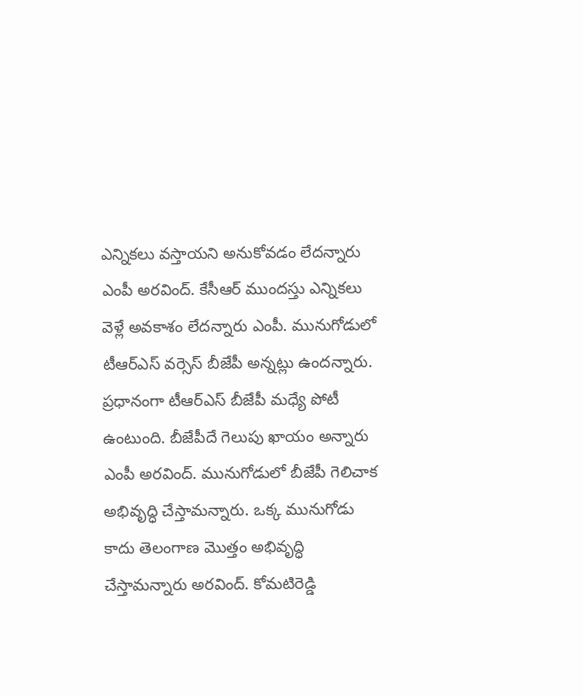ఎన్నికలు వస్తాయని అనుకోవడం లేదన్నారు ఎంపీ అరవింద్. కేసీఆర్ ముందస్తు ఎన్నికలు వెళ్లే అవకాశం లేదన్నారు ఎంపీ. మునుగోడులో టీఆర్ఎస్ వర్సెస్ బీజేపీ అన్నట్లు ఉందన్నారు. ప్రధానంగా టీఆర్ఎస్ బీజేపీ మధ్యే పోటీ ఉంటుంది. బీజేపీదే గెలుపు ఖాయం అన్నారు ఎంపీ అరవింద్. మునుగోడులో బీజేపీ గెలిచాక అభివృద్ధి చేస్తామన్నారు. ఒక్క మునుగోడు కాదు తెలంగాణ మొత్తం అభివృద్ధి చేస్తామన్నారు అరవింద్. కోమటిరెడ్డి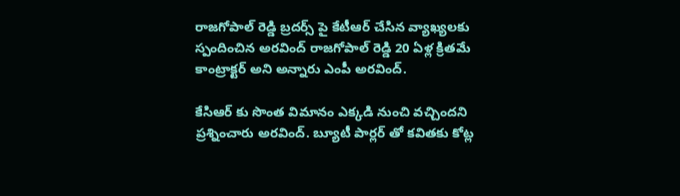రాజగోపాల్ రెడ్డి బ్రదర్స్ పై కేటీఆర్ చేసిన వ్యాఖ్యలకు స్పందించిన అరవింద్ రాజగోపాల్ రెడ్డి 20 ఏళ్ల క్రితమే కాంట్రాక్టర్ అని అన్నారు ఎంపీ అరవింద్.

కేసిఆర్ కు సొంత విమానం ఎక్కడి నుంచి వచ్చిందని ప్రశ్నించారు అరవింద్. బ్యూటీ పార్లర్ తో కవితకు కోట్ల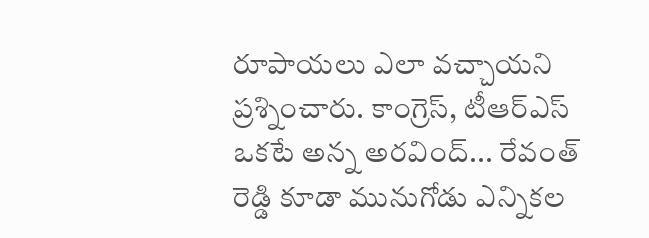రూపాయలు ఎలా వచ్చాయని ప్రశ్నించారు. కాంగ్రెస్, టీఆర్ఎస్ ఒకటే అన్న అరవింద్... రేవంత్ రెడ్డి కూడా మునుగోడు ఎన్నికల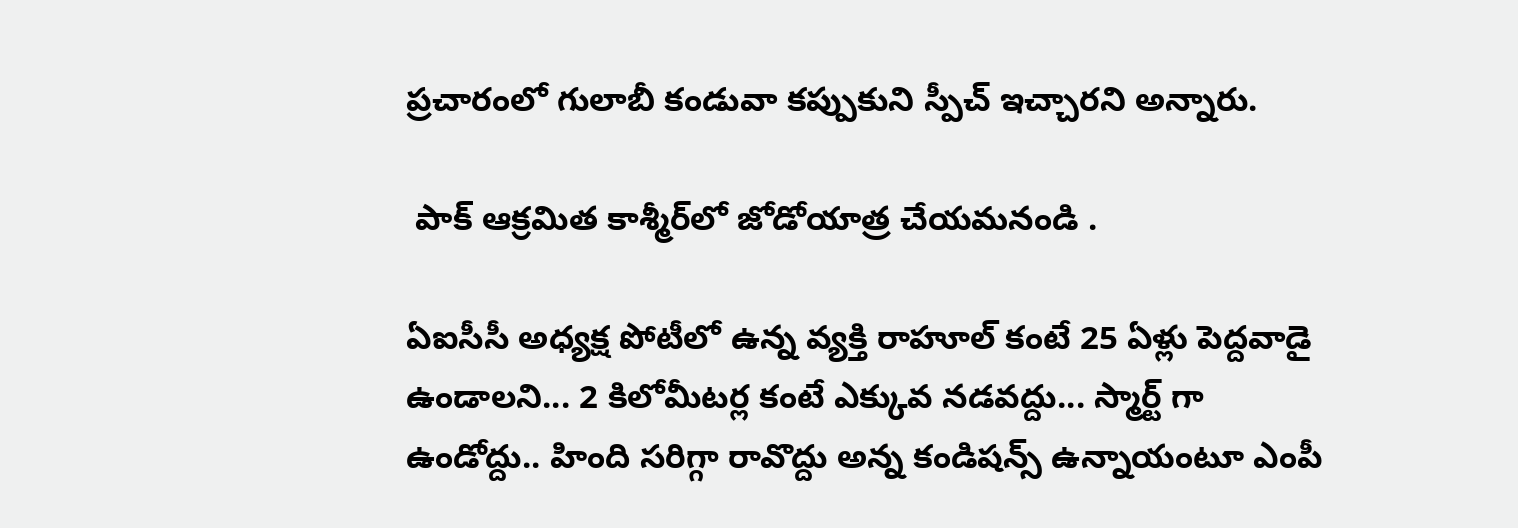ప్రచారంలో గులాబీ కండువా కప్పుకుని స్పీచ్ ఇచ్చారని అన్నారు.

 పాక్ ఆక్రమిత కాశ్మీర్‌లో జోడోయాత్ర చేయమనండి .

ఏఐసీసీ అధ్యక్ష పోటీలో ఉన్న వ్యక్తి రాహూల్ కంటే 25 ఏళ్లు పెద్దవాడై ఉండాలని... 2 కిలోమీటర్ల కంటే ఎక్కువ నడవద్దు... స్మార్ట్ గా ఉండోద్దు.. హింది సరిగ్గా రావొద్దు అన్న కండిషన్స్ ఉన్నాయంటూ ఎంపీ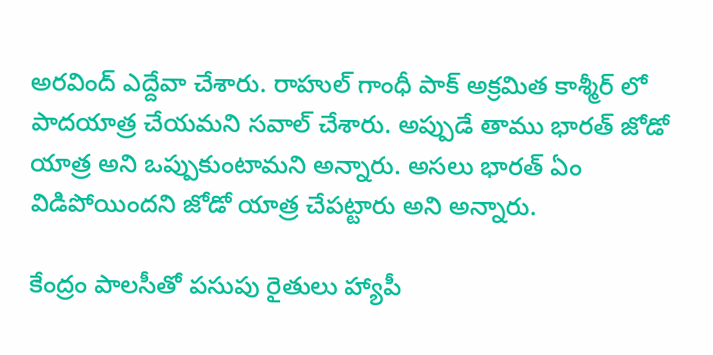అరవింద్ ఎద్దేవా చేశారు. రాహుల్ గాంధీ పాక్ అక్రమిత కాశ్మీర్ లో పాదయాత్ర చేయమని సవాల్ చేశారు. అప్పుడే తాము భారత్ జోడో యాత్ర అని ఒప్పుకుంటామని అన్నారు. అసలు భారత్ ఏం విడిపోయిందని జోడో యాత్ర చేపట్టారు అని అన్నారు.

కేంద్రం పాలసీతో పసుపు రైతులు హ్యాపీ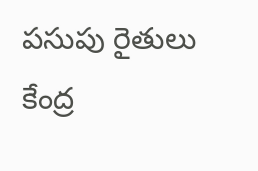పసుపు రైతులు కేంద్ర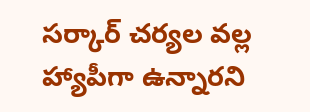సర్కార్ చర్యల వల్ల హ్యాపీగా ఉన్నారని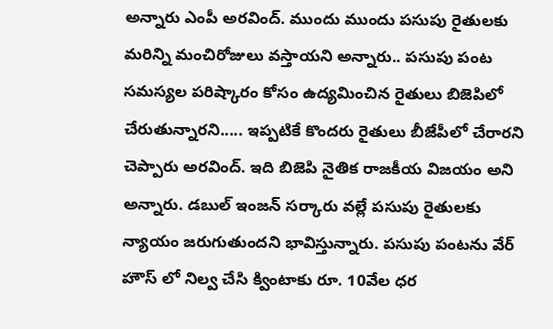అన్నారు ఎంపీ అరవింద్. ముందు ముందు పసుపు రైతులకు మరిన్ని మంచిరోజులు వస్తాయని అన్నారు.. పసుపు పంట సమస్యల పరిష్కారం కోసం ఉద్యమించిన రైతులు బిజెపిలో చేరుతున్నారని..... ఇప్పటికే కొందరు రైతులు బీజేపీలో చేరారని చెప్పారు అరవింద్. ఇది బిజెపి నైతిక రాజకీయ విజయం అని అన్నారు. డబుల్ ఇంజన్ సర్కారు వల్లే పసుపు రైతులకు న్యాయం జరుగుతుందని భావిస్తున్నారు. పసుపు పంటను వేర్ హౌస్ లో నిల్వ చేసి క్వింటాకు రూ. 10వేల ధర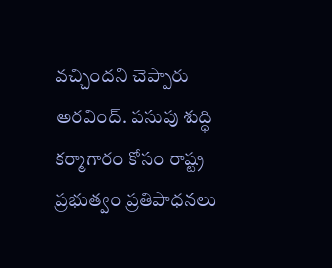వచ్చిందని చెప్పారు అరవింద్. పసుపు శుద్ధి కర్మాగారం కోసం రాష్ట్ర ప్రభుత్వం ప్రతిపాధనలు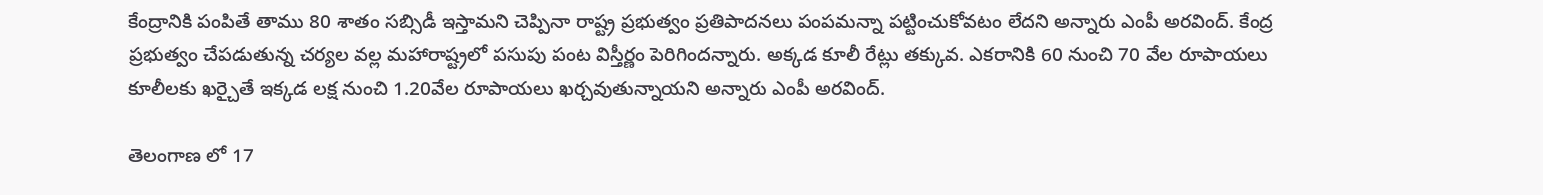కేంద్రానికి పంపితే తాము 80 శాతం సబ్సిడీ ఇస్తామని చెప్పినా రాష్ట్ర ప్రభుత్వం ప్రతిపాదనలు పంపమన్నా పట్టించుకోవటం లేదని అన్నారు ఎంపీ అరవింద్. కేంద్ర ప్రభుత్వం చేపడుతున్న చర్యల వల్ల మహారాష్ట్రలో పసుపు పంట విస్తీర్ణం పెరిగిందన్నారు. అక్కడ కూలీ రేట్లు తక్కువ. ఎకరానికి 60 నుంచి 70 వేల రూపాయలు కూలీలకు ఖర్చైతే ఇక్కడ లక్ష నుంచి 1.20వేల రూపాయలు ఖర్చవుతున్నాయని అన్నారు ఎంపీ అరవింద్.

తెలంగాణ లో 17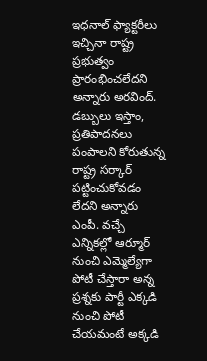ఇధనాల్ ఫ్యాక్టరీలు ఇచ్చినా రాష్ట్ర ప్రభుత్వం ప్రారంభించలేదని అన్నారు అరవింద్. డబ్బులు ఇస్తాం, ప్రతిపాదనలు పంపాలని కోరుతున్న రాష్ట్ర సర్కార్ పట్టించుకోవడం లేదని అన్నారు ఎంపీ. వచ్చే ఎన్నికల్లో ఆర్మూర్ నుంచి ఎమ్మెల్యేగా పోటీ చేస్తారా అన్న ప్రశ్నకు పార్టీ ఎక్కడి నుంచి పోటీ చేయమంటే అక్కడి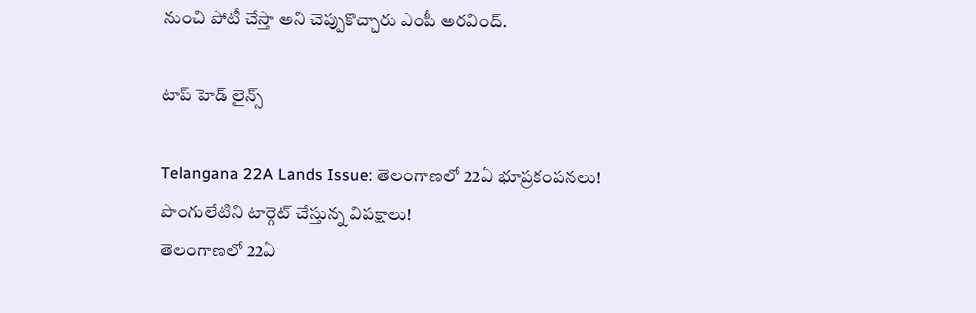నుంచి పోటీ చేస్తా అని చెప్పుకొచ్చారు ఎంపీ అరవింద్.

టాప్ హెడ్ లైన్స్

Telangana 22A Lands Issue: తెలంగాణలో 22ఏ భూప్రకంపనలు! పొంగులేటిని టార్గెట్ చేస్తున్న విపక్షాలు!
తెలంగాణలో 22ఏ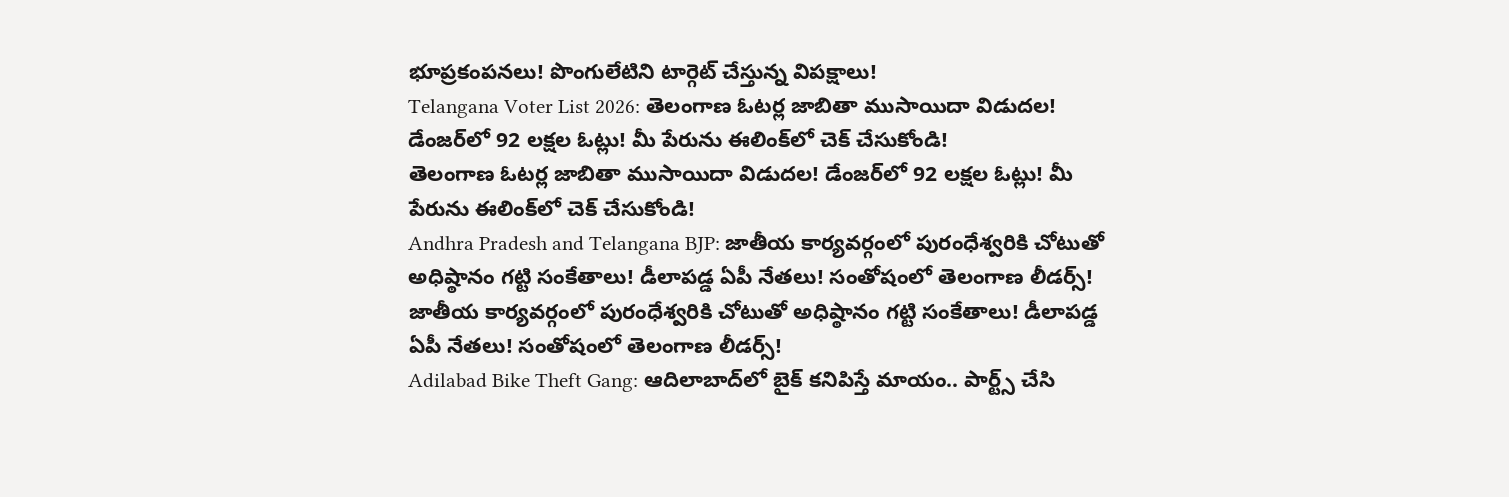భూప్రకంపనలు! పొంగులేటిని టార్గెట్ చేస్తున్న విపక్షాలు!
Telangana Voter List 2026: తెలంగాణ ఓటర్ల జాబితా ముసాయిదా విడుదల! డేంజర్‌లో 92 లక్షల ఓట్లు! మీ పేరును ఈలింక్‌లో చెక్ చేసుకోండి!
తెలంగాణ ఓటర్ల జాబితా ముసాయిదా విడుదల! డేంజర్‌లో 92 లక్షల ఓట్లు! మీ పేరును ఈలింక్‌లో చెక్ చేసుకోండి!
Andhra Pradesh and Telangana BJP: జాతీయ కార్యవర్గంలో పురంధేశ్వరికి చోటుతో అధిష్ఠానం గట్టి సంకేతాలు! డీలాపడ్డ ఏపీ నేతలు! సంతోషంలో తెలంగాణ లీడర్స్‌!
జాతీయ కార్యవర్గంలో పురంధేశ్వరికి చోటుతో అధిష్ఠానం గట్టి సంకేతాలు! డీలాపడ్డ ఏపీ నేతలు! సంతోషంలో తెలంగాణ లీడర్స్‌!
Adilabad Bike Theft Gang: ఆదిలాబాద్‌లో బైక్ కనిపిస్తే మాయం.. పార్ట్స్ చేసి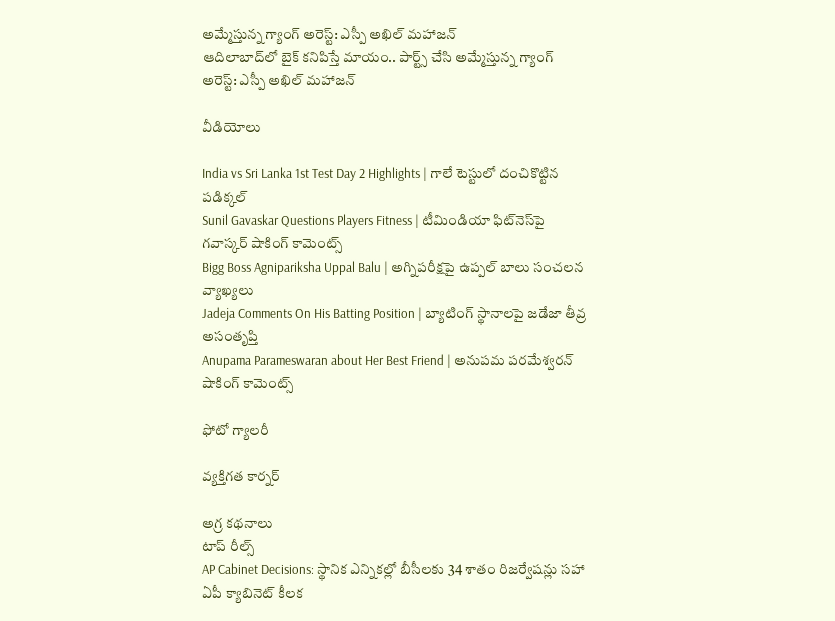అమ్మేస్తున్న గ్యాంగ్ అరెస్ట్: ఎస్పీ అఖిల్ మహాజన్
ఆదిలాబాద్‌లో బైక్ కనిపిస్తే మాయం.. పార్ట్స్ చేసి అమ్మేస్తున్న గ్యాంగ్ అరెస్ట్: ఎస్పీ అఖిల్ మహాజన్

వీడియోలు

India vs Sri Lanka 1st Test Day 2 Highlights | గాలే టెస్టులో దంచికొట్టిన పడిక్కల్
Sunil Gavaskar Questions Players Fitness | టీమిండియా ఫిట్‌నెస్‌పై గవాస్కర్ షాకింగ్ కామెంట్స్
Bigg Boss Agnipariksha Uppal Balu | అగ్నిపరీక్షపై ఉప్పల్ బాలు సంచలన వ్యాఖ్యలు
Jadeja Comments On His Batting Position | బ్యాటింగ్ స్థానాలపై జడేజా తీవ్ర అసంతృప్తి
Anupama Parameswaran about Her Best Friend | అనుపమ పరమేశ్వరన్ షాకింగ్ కామెంట్స్

ఫోటో గ్యాలరీ

వ్యక్తిగత కార్నర్

అగ్ర కథనాలు
టాప్ రీల్స్
AP Cabinet Decisions: స్థానిక ఎన్నికల్లో బీసీలకు 34 శాతం రిజర్వేషన్లు సహా ఏపీ క్యాబినెట్‌ కీలక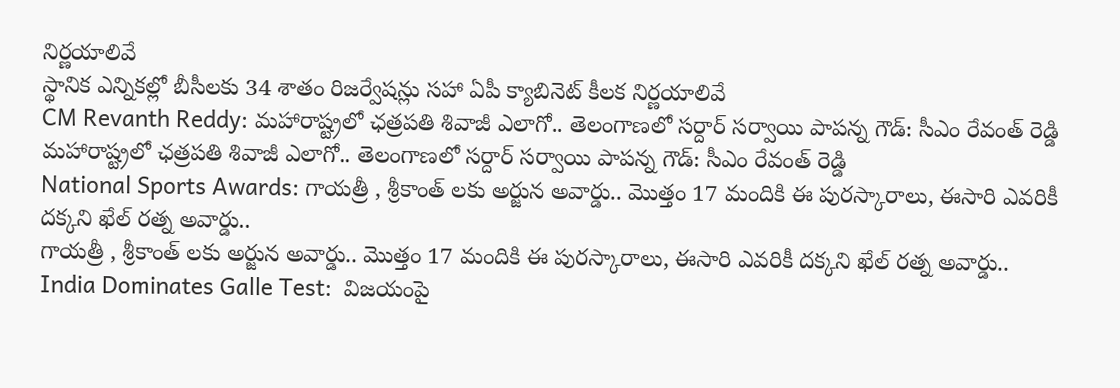నిర్ణయాలివే
స్థానిక ఎన్నికల్లో బీసీలకు 34 శాతం రిజర్వేషన్లు సహా ఏపీ క్యాబినెట్‌ కీలక నిర్ణయాలివే
CM Revanth Reddy: మహారాష్ట్రలో ఛత్రపతి శివాజీ ఎలాగో.. తెలంగాణలో సర్దార్ సర్వాయి పాపన్న గౌడ్: సీఎం రేవంత్ రెడ్డి
మహారాష్ట్రలో ఛత్రపతి శివాజీ ఎలాగో.. తెలంగాణలో సర్దార్ సర్వాయి పాపన్న గౌడ్: సీఎం రేవంత్ రెడ్డి
National Sports Awards: గాయ‌త్రీ , శ్రీకాంత్ లకు అర్జున అవార్డు.. మొత్తం 17 మందికి ఈ పురస్కారాలు, ఈసారి ఎవరికీ దక్కని ఖేల్ రత్న అవార్డు..
గాయ‌త్రీ , శ్రీకాంత్ లకు అర్జున అవార్డు.. మొత్తం 17 మందికి ఈ పురస్కారాలు, ఈసారి ఎవరికీ దక్కని ఖేల్ రత్న అవార్డు..
India Dominates Galle Test:  విజ‌యంపై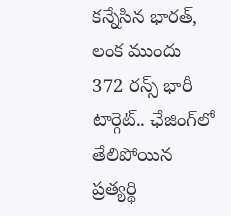క‌న్నేసిన భార‌త్, లంక ముందు 372 రన్స్ భారీ టార్గెట్.. ఛేజింగ్‌లో తేలిపోయిన ప్రత్యర్థి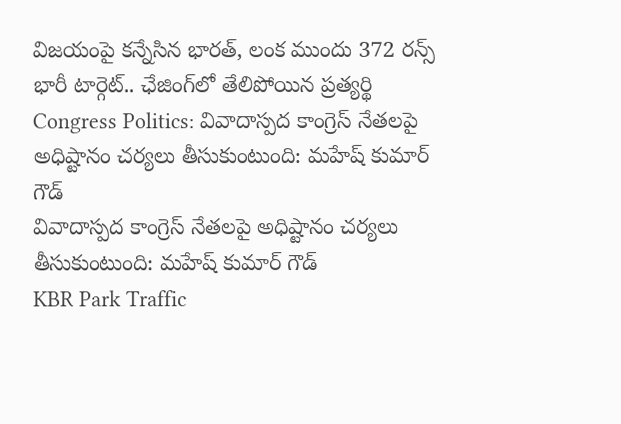విజ‌యంపై క‌న్నేసిన భార‌త్, లంక ముందు 372 రన్స్ భారీ టార్గెట్.. ఛేజింగ్‌లో తేలిపోయిన ప్రత్యర్థి
Congress Politics: వివాదాస్పద కాంగ్రెస్ నేతలపై అధిష్టానం చర్యలు తీసుకుంటుంది: మహేష్ కుమార్ గౌడ్
వివాదాస్పద కాంగ్రెస్ నేతలపై అధిష్టానం చర్యలు తీసుకుంటుంది: మహేష్ కుమార్ గౌడ్
KBR Park Traffic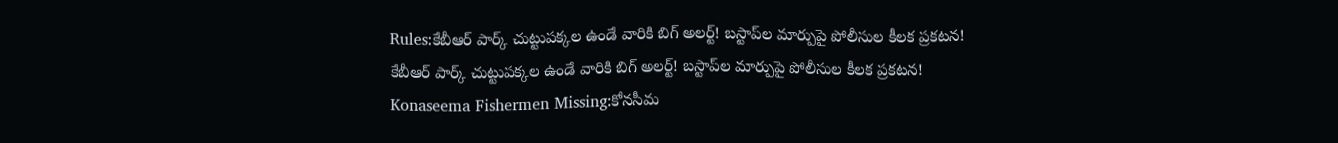Rules:కేబీఆర్ పార్క్ చుట్టుపక్కల ఉండే వారికి బిగ్ అలర్ట్! బస్టాప్‌ల మార్పుపై పోలీసుల కీలక ప్రకటన!
కేబీఆర్ పార్క్ చుట్టుపక్కల ఉండే వారికి బిగ్ అలర్ట్! బస్టాప్‌ల మార్పుపై పోలీసుల కీలక ప్రకటన!
Konaseema Fishermen Missing:కోనసీమ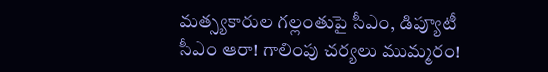మత్స్యకారుల గల్లంతుపై సీఎం, డిప్యూటీ సీఎం ఆరా! గాలింపు చర్యలు ముమ్మరం!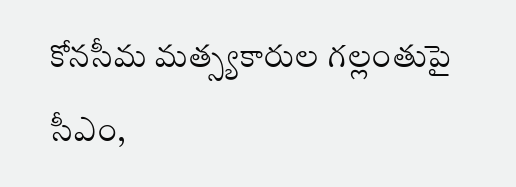కోనసీమ మత్స్యకారుల గల్లంతుపై సీఎం,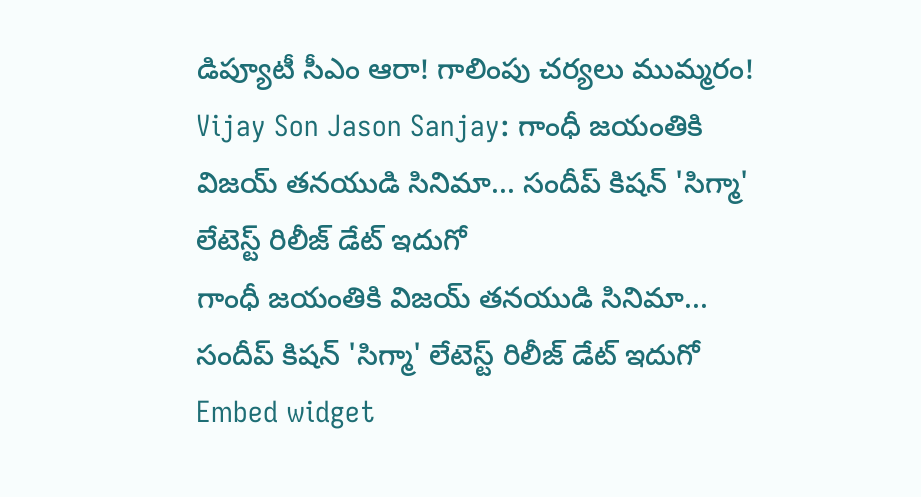డిప్యూటీ సీఎం ఆరా! గాలింపు చర్యలు ముమ్మరం!
Vijay Son Jason Sanjay: గాంధీ జయంతికి విజయ్ తనయుడి సినిమా... సందీప్ కిషన్ 'సిగ్మా' లేటెస్ట్ రిలీజ్ డేట్ ఇదుగో
గాంధీ జయంతికి విజయ్ తనయుడి సినిమా... సందీప్ కిషన్ 'సిగ్మా' లేటెస్ట్ రిలీజ్ డేట్ ఇదుగో
Embed widget